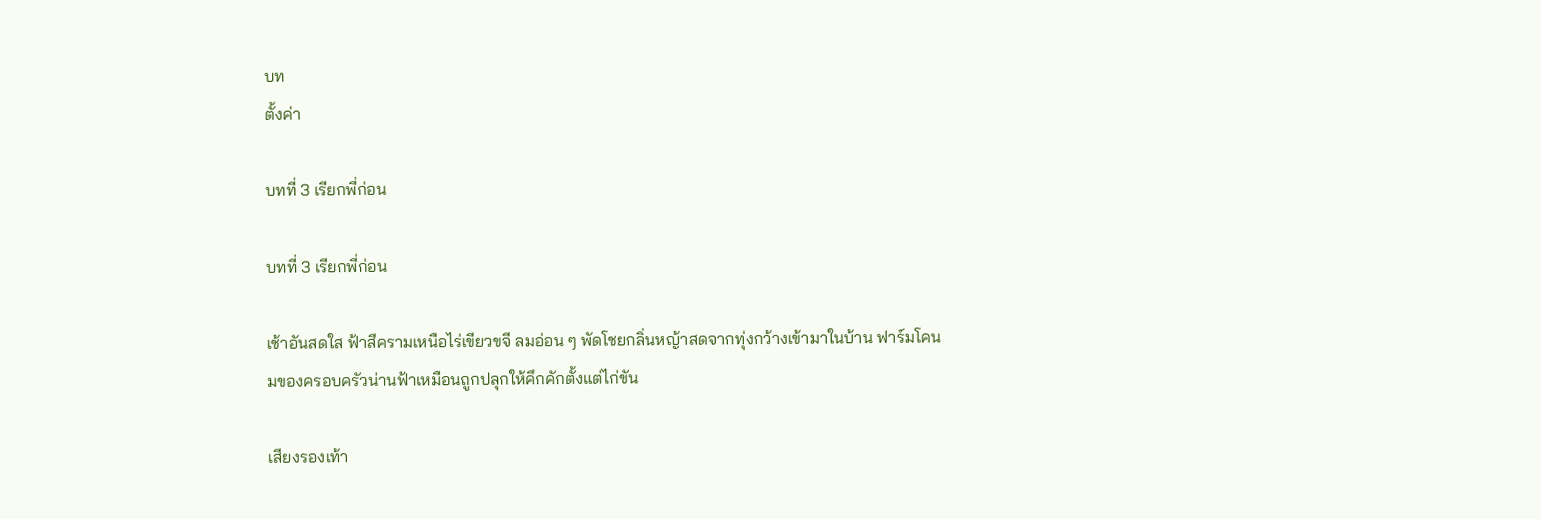บท
ตั้งค่า

บทที่ 3 เรียกพี่ก่อน

บทที่ 3 เรียกพี่ก่อน

เช้าอันสดใส ฟ้าสีครามเหนือไร่เขียวขจี ลมอ่อน ๆ พัดโชยกลิ่นหญ้าสดจากทุ่งกว้างเข้ามาในบ้าน ฟาร์มโคนมของครอบครัวน่านฟ้าเหมือนถูกปลุกให้คึกคักตั้งแต่ไก่ขัน

เสียงรองเท้า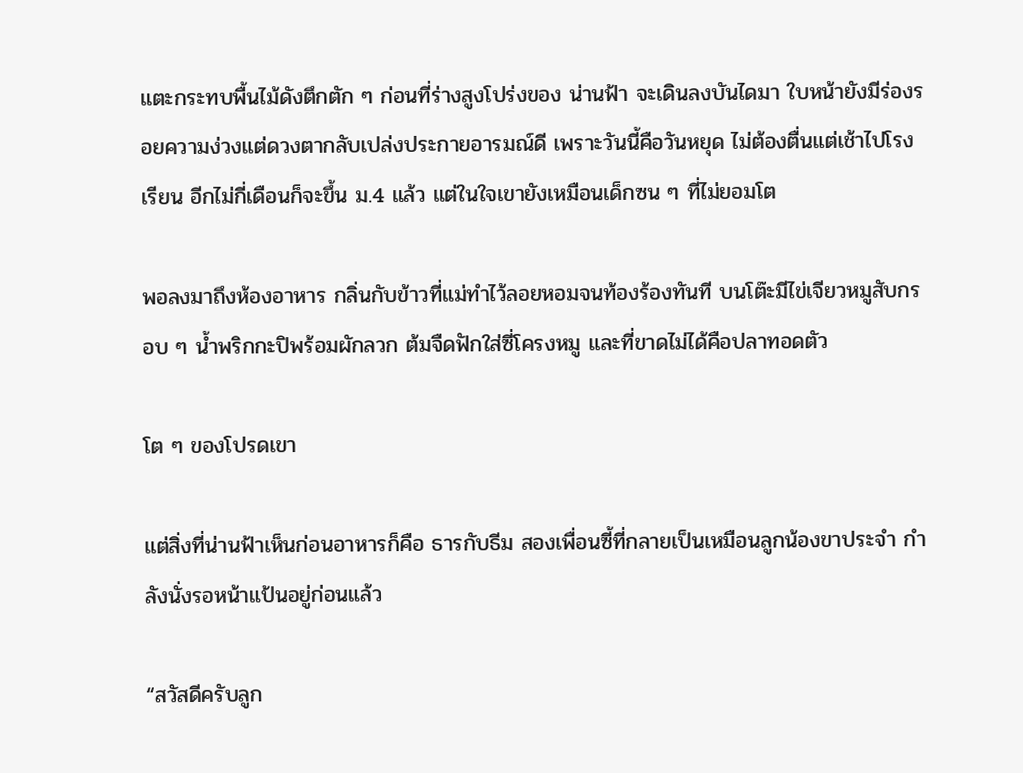แตะกระทบพื้นไม้ดังตึกตัก ๆ ก่อนที่ร่างสูงโปร่งของ น่านฟ้า จะเดินลงบันไดมา ใบหน้ายังมีร่องรอยความง่วงแต่ดวงตากลับเปล่งประกายอารมณ์ดี เพราะวันนี้คือวันหยุด ไม่ต้องตื่นแต่เช้าไปโรงเรียน อีกไม่กี่เดือนก็จะขึ้น ม.4 แล้ว แต่ในใจเขายังเหมือนเด็กซน ๆ ที่ไม่ยอมโต

พอลงมาถึงห้องอาหาร กลิ่นกับข้าวที่แม่ทำไว้ลอยหอมจนท้องร้องทันที บนโต๊ะมีไข่เจียวหมูสับกรอบ ๆ น้ำพริกกะปิพร้อมผักลวก ต้มจืดฟักใส่ซี่โครงหมู และที่ขาดไม่ได้คือปลาทอดตัว

โต ๆ ของโปรดเขา

แต่สิ่งที่น่านฟ้าเห็นก่อนอาหารก็คือ ธารกับธีม สองเพื่อนซี้ที่กลายเป็นเหมือนลูกน้องขาประจำ กำลังนั่งรอหน้าแป้นอยู่ก่อนแล้ว

“สวัสดีครับลูก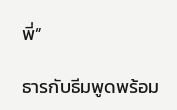พี่”

ธารกับธีมพูดพร้อม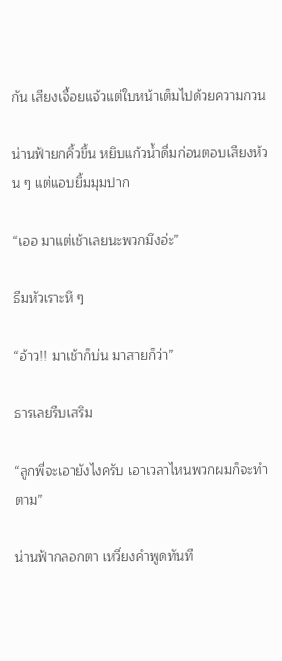กัน เสียงเจื้อยแจ้วแต่ใบหน้าเต็มไปด้วยความกวน

น่านฟ้ายกคิ้วขึ้น หยิบแก้วน้ำดื่มก่อนตอบเสียงห้วน ๆ แต่แอบยิ้มมุมปาก

“เออ มาแต่เช้าเลยนะพวกมึงอ่ะ”

ธีมหัวเราะหึ ๆ

“อ้าว!! มาเช้าก็บ่น มาสายก็ว่า”

ธารเลยรีบเสริม

“ลูกพี่จะเอายังไงครับ เอาเวลาไหนพวกผมก็จะทำตาม”

น่านฟ้ากลอกตา เหวี่ยงคำพูดทันที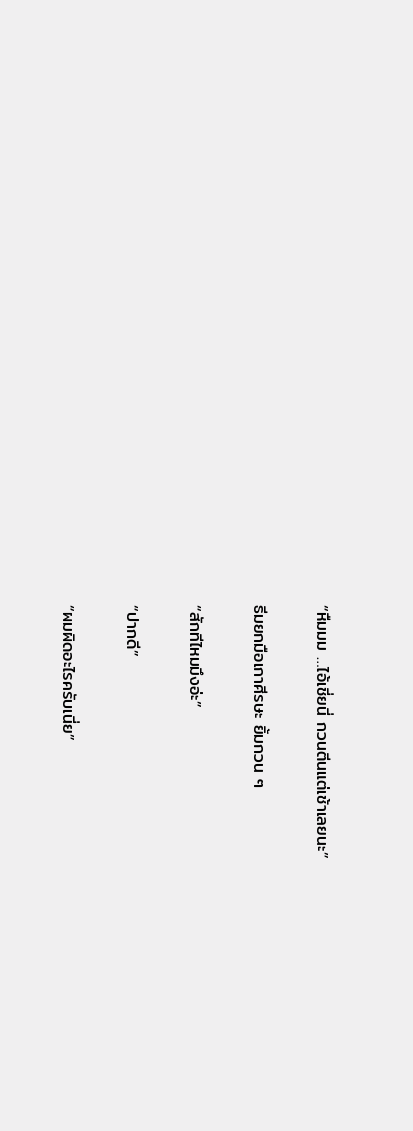“หืมมม …ไอ้เชี่ยนี่ กวนตีนแต่เช้าเลยนะ”

ธีมยกมือเกาศีรษะ ยิ้มกวน ๆ

“สักทีไหมมึงอ่ะ”

“ปากดี”

“ผมผิดอะไรครับเนี่ย”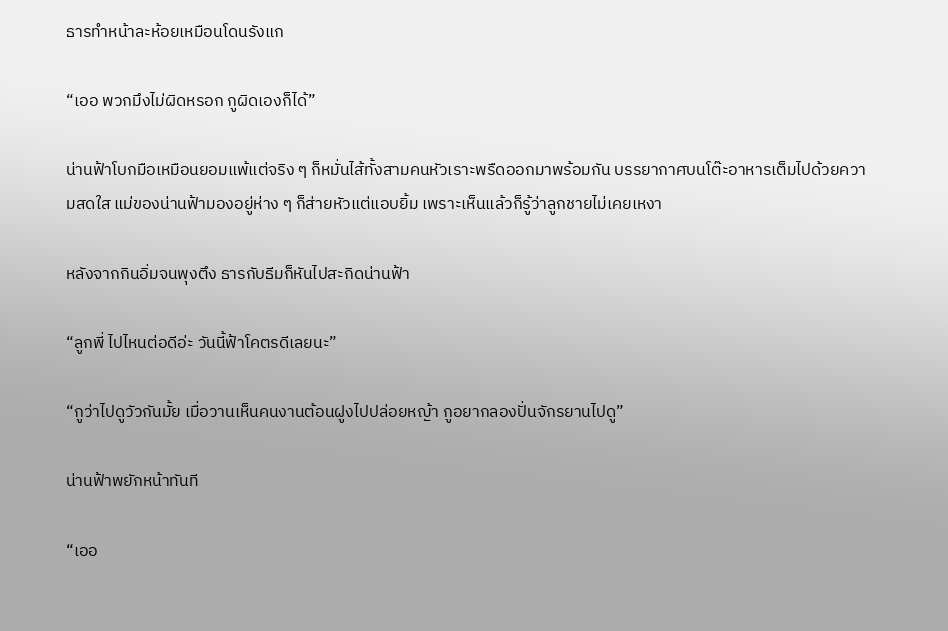ธารทำหน้าละห้อยเหมือนโดนรังแก

“เออ พวกมึงไม่ผิดหรอก กูผิดเองก็ได้”

น่านฟ้าโบกมือเหมือนยอมแพ้แต่จริง ๆ ก็หมั่นไส้ทั้งสามคนหัวเราะพรืดออกมาพร้อมกัน บรรยากาศบนโต๊ะอาหารเต็มไปด้วยความสดใส แม่ของน่านฟ้ามองอยู่ห่าง ๆ ก็ส่ายหัวแต่แอบยิ้ม เพราะเห็นแล้วก็รู้ว่าลูกชายไม่เคยเหงา

หลังจากกินอิ่มจนพุงตึง ธารกับธีมก็หันไปสะกิดน่านฟ้า

“ลูกพี่ ไปไหนต่อดีอ่ะ วันนี้ฟ้าโคตรดีเลยนะ”

“กูว่าไปดูวัวกันมั้ย เมื่อวานเห็นคนงานต้อนฝูงไปปล่อยหญ้า กูอยากลองปั่นจักรยานไปดู”

น่านฟ้าพยักหน้าทันที

“เออ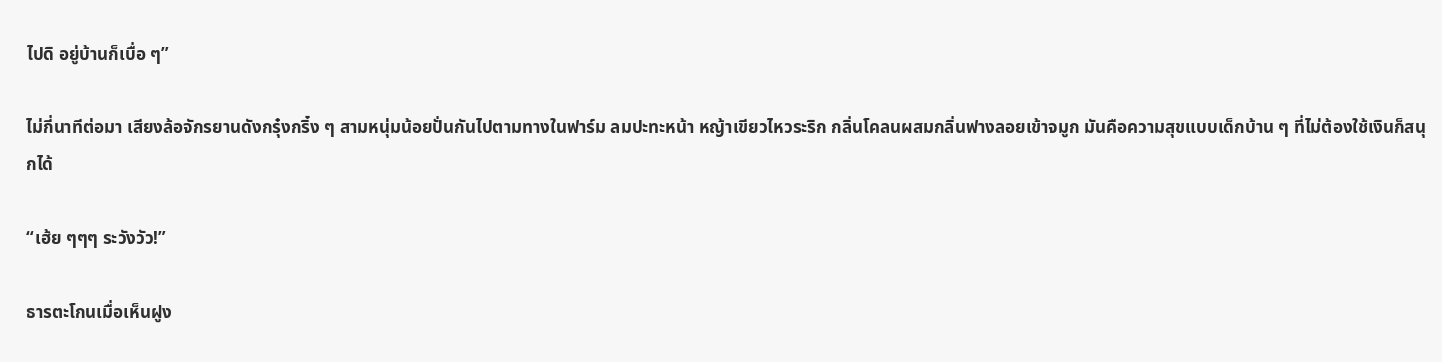ไปดิ อยู่บ้านก็เบื่อ ๆ”

ไม่กี่นาทีต่อมา เสียงล้อจักรยานดังกรุ๋งกริ๋ง ๆ สามหนุ่มน้อยปั่นกันไปตามทางในฟาร์ม ลมปะทะหน้า หญ้าเขียวไหวระริก กลิ่นโคลนผสมกลิ่นฟางลอยเข้าจมูก มันคือความสุขแบบเด็กบ้าน ๆ ที่ไม่ต้องใช้เงินก็สนุกได้

“เฮ้ย ๆๆๆ ระวังวัว!”

ธารตะโกนเมื่อเห็นฝูง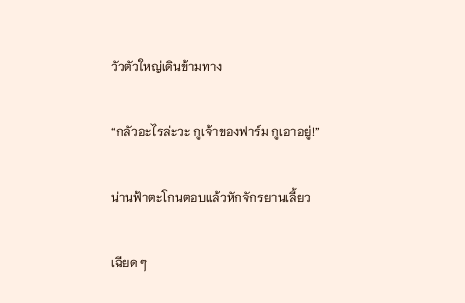วัวตัวใหญ่เดินข้ามทาง

“กลัวอะไรล่ะวะ กูเจ้าของฟาร์ม กูเอาอยู่!”

น่านฟ้าตะโกนตอบแล้วหักจักรยานเลี้ยว

เฉียด ๆ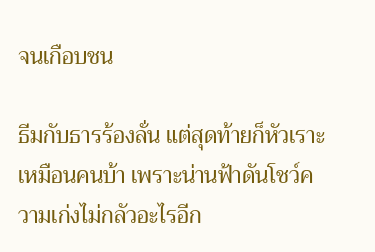จนเกือบชน

ธีมกับธารร้องลั่น แต่สุดท้ายก็หัวเราะเหมือนคนบ้า เพราะน่านฟ้าดันโชว์ความเก่งไม่กลัวอะไรอีก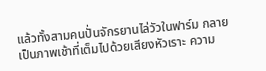แล้วทั้งสามคนปั่นจักรยานไล่วัวในฟาร์ม กลายเป็นภาพเช้าที่เต็มไปด้วยเสียงหัวเราะ ความ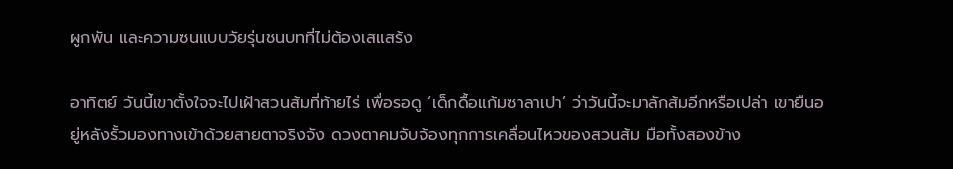ผูกพัน และความซนแบบวัยรุ่นชนบทที่ไม่ต้องเสแสร้ง

อาทิตย์ วันนี้เขาตั้งใจจะไปเฝ้าสวนส้มที่ท้ายไร่ เพื่อรอดู ‘เด็กดื้อแก้มซาลาเปา’ ว่าวันนี้จะมาลักส้มอีกหรือเปล่า เขายืนอยู่หลังรั้วมองทางเข้าด้วยสายตาจริงจัง ดวงตาคมจับจ้องทุกการเคลื่อนไหวของสวนส้ม มือทั้งสองข้าง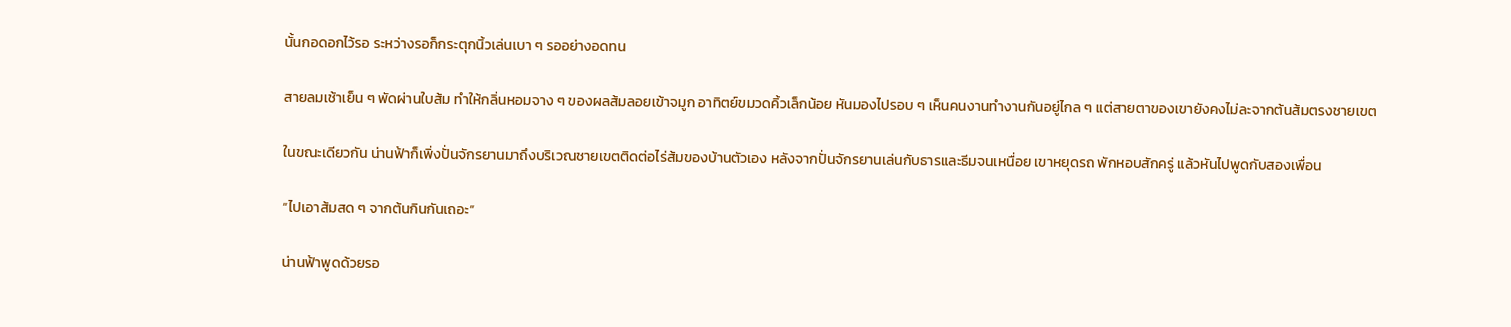นั้นกอดอกไว้รอ ระหว่างรอก็กระตุกนิ้วเล่นเบา ๆ รออย่างอดทน

สายลมเช้าเย็น ๆ พัดผ่านใบส้ม ทำให้กลิ่นหอมจาง ๆ ของผลส้มลอยเข้าจมูก อาทิตย์ขมวดคิ้วเล็กน้อย หันมองไปรอบ ๆ เห็นคนงานทำงานกันอยู่ไกล ๆ แต่สายตาของเขายังคงไม่ละจากต้นส้มตรงชายเขต

ในขณะเดียวกัน น่านฟ้าก็เพิ่งปั่นจักรยานมาถึงบริเวณชายเขตติดต่อไร่ส้มของบ้านตัวเอง หลังจากปั่นจักรยานเล่นกับธารและธีมจนเหนื่อย เขาหยุดรถ พักหอบสักครู่ แล้วหันไปพูดกับสองเพื่อน

“ไปเอาส้มสด ๆ จากต้นกินกันเถอะ”

น่านฟ้าพูดด้วยรอ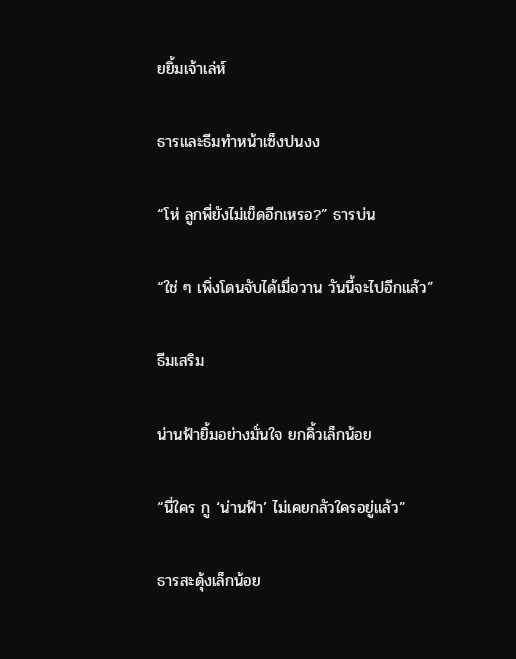ยยิ้มเจ้าเล่ห์

ธารและธีมทำหน้าเซ็งปนงง

“โห่ ลูกพี่ยังไม่เข็ดอีกเหรอ?” ธารบ่น

“ใช่ ๆ เพิ่งโดนจับได้เมื่อวาน วันนี้จะไปอีกแล้ว”

ธีมเสริม

น่านฟ้ายิ้มอย่างมั่นใจ ยกคิ้วเล็กน้อย

“นี่ใคร กู ‘น่านฟ้า’ ไม่เคยกลัวใครอยู่แล้ว”

ธารสะดุ้งเล็กน้อย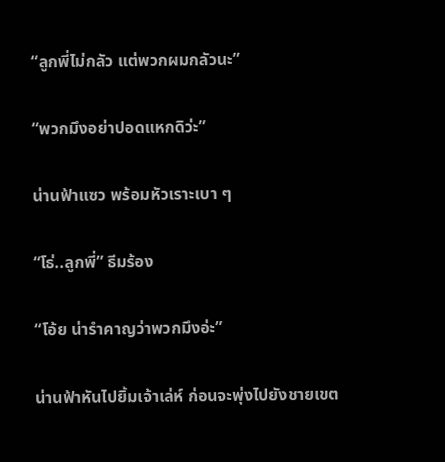“ลูกพี่ไม่กลัว แต่พวกผมกลัวนะ”

“พวกมึงอย่าปอดแหกดิว่ะ”

น่านฟ้าแซว พร้อมหัวเราะเบา ๆ

“โธ่..ลูกพี่” ธีมร้อง

“โอ้ย น่ารำคาญว่าพวกมึงอ่ะ”

น่านฟ้าหันไปยิ้มเจ้าเล่ห์ ก่อนจะพุ่งไปยังชายเขต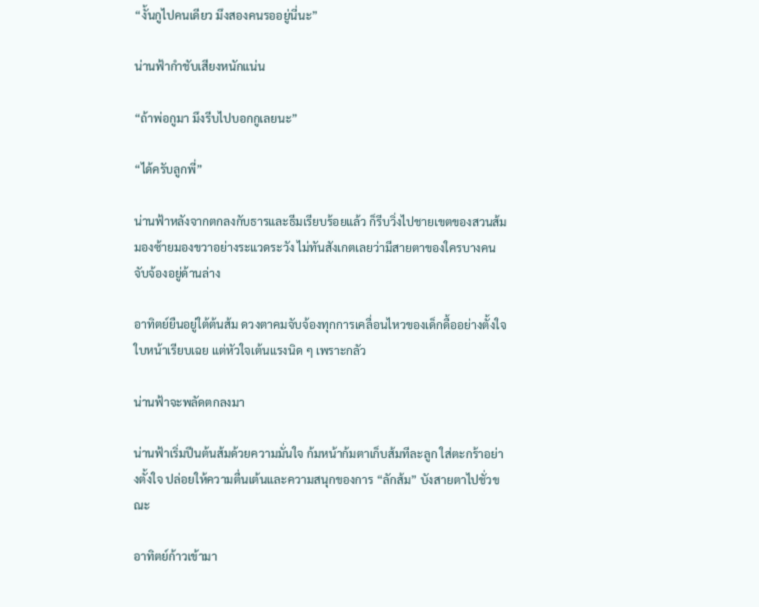“งั้นกูไปคนเดียว มึงสองคนรออยู่นี่นะ”

น่านฟ้ากำชับเสียงหนักแน่น

“ถ้าพ่อกูมา มึงรีบไปบอกกูเลยนะ”

“ได้ครับลูกพี่”

น่านฟ้าหลังจากตกลงกับธารและธีมเรียบร้อยแล้ว ก็รีบวิ่งไปชายเขตของสวนส้ม มองซ้ายมองขวาอย่างระแวดระวัง ไม่ทันสังเกตเลยว่ามีสายตาของใครบางคนจับจ้องอยู่ด้านล่าง

อาทิตย์ยืนอยู่ใต้ต้นส้ม ดวงตาคมจับจ้องทุกการเคลื่อนไหวของเด็กดื้ออย่างตั้งใจ ใบหน้าเรียบเฉย แต่หัวใจเต้นแรงนิด ๆ เพราะกลัว

น่านฟ้าจะพลัดตกลงมา

น่านฟ้าเริ่มปีนต้นส้มด้วยความมั่นใจ ก้มหน้าก้มตาเก็บส้มทีละลูก ใส่ตะกร้าอย่างตั้งใจ ปล่อยให้ความตื่นเต้นและความสนุกของการ “ลักส้ม” บังสายตาไปชั่วขณะ

อาทิตย์ก้าวเข้ามา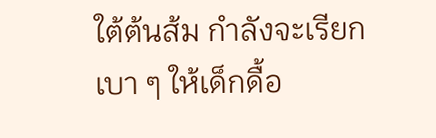ใต้ต้นส้ม กำลังจะเรียกเบา ๆ ให้เด็กดื้อ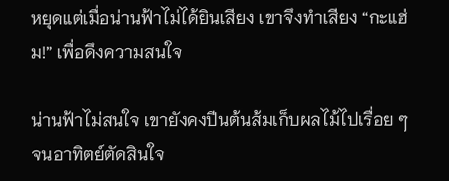หยุดแต่เมื่อน่านฟ้าไม่ได้ยินเสียง เขาจึงทำเสียง “กะแฮ่ม!” เพื่อดึงความสนใจ

น่านฟ้าไม่สนใจ เขายังคงปีนต้นส้มเก็บผลไม้ไปเรื่อย ๆ จนอาทิตย์ตัดสินใจ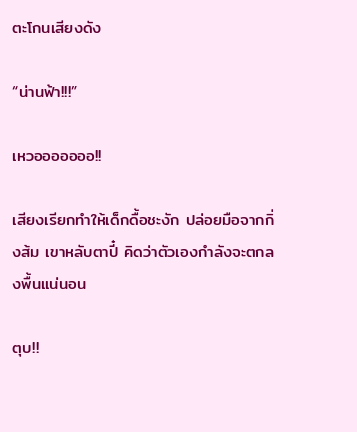ตะโกนเสียงดัง

“น่านฟ้า!!!”

เหวอออออออ!!

เสียงเรียกทำให้เด็กดื้อชะงัก ปล่อยมือจากกิ่งส้ม เขาหลับตาปี๋ คิดว่าตัวเองกำลังจะตกลงพื้นแน่นอน

ตุบ!!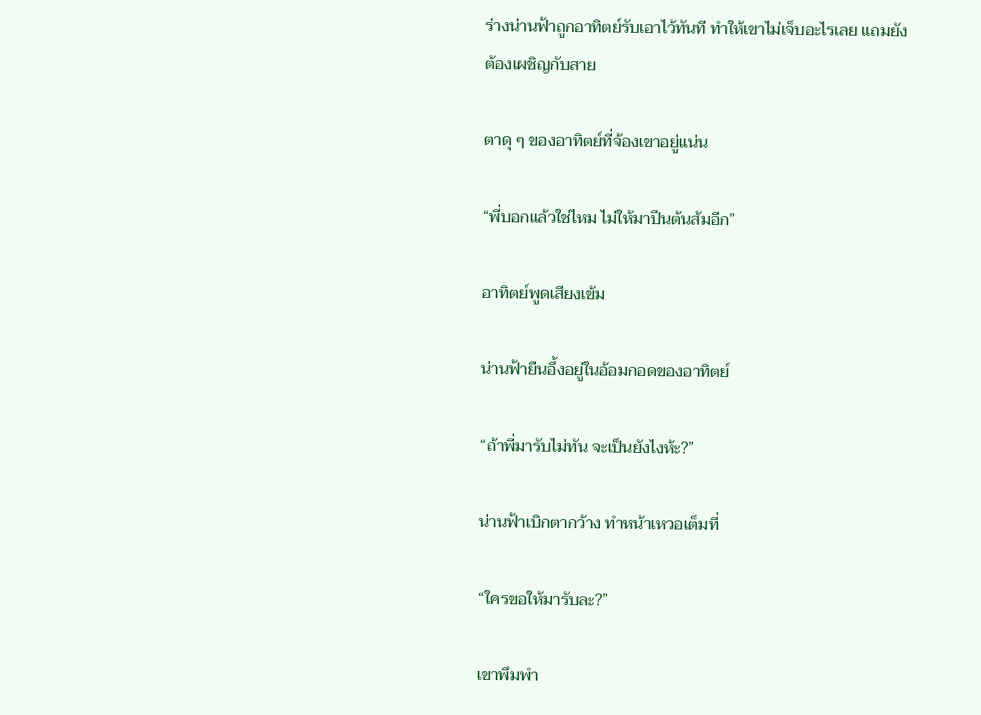ร่างน่านฟ้าถูกอาทิตย์รับเอาไว้ทันที ทำให้เขาไม่เจ็บอะไรเลย แถมยังต้องเผชิญกับสาย

ตาดุ ๆ ของอาทิตย์ที่จ้องเขาอยู่แน่น

“พี่บอกแล้วใช่ไหม ไม่ให้มาปีนต้นส้มอีก”

อาทิตย์พูดเสียงเข้ม

น่านฟ้ายืนอึ้งอยู่ในอ้อมกอดของอาทิตย์

“ถ้าพี่มารับไม่ทัน จะเป็นยังไงห้ะ?”

น่านฟ้าเบิกตากว้าง ทำหน้าเหวอเต็มที่

“ใครขอให้มารับละ?”

เขาพึมพำ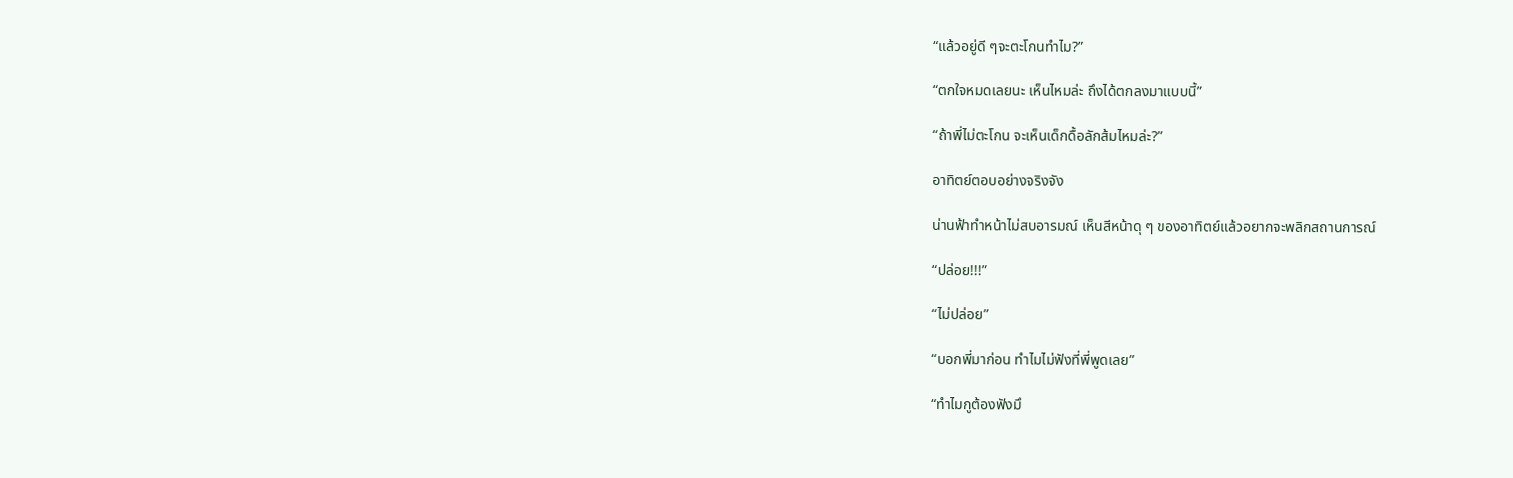“แล้วอยู่ดี ๆจะตะโกนทำไม?”

“ตกใจหมดเลยนะ เห็นไหมล่ะ ถึงได้ตกลงมาแบบนี้”

“ถ้าพี่ไม่ตะโกน จะเห็นเด็กดื้อลักส้มไหมล่ะ?”

อาทิตย์ตอบอย่างจริงจัง

น่านฟ้าทำหน้าไม่สบอารมณ์ เห็นสีหน้าดุ ๆ ของอาทิตย์แล้วอยากจะพลิกสถานการณ์

“ปล่อย!!!”

“ไม่ปล่อย”

“บอกพี่มาก่อน ทำไมไม่ฟังที่พี่พูดเลย”

“ทำไมกูต้องฟังมึ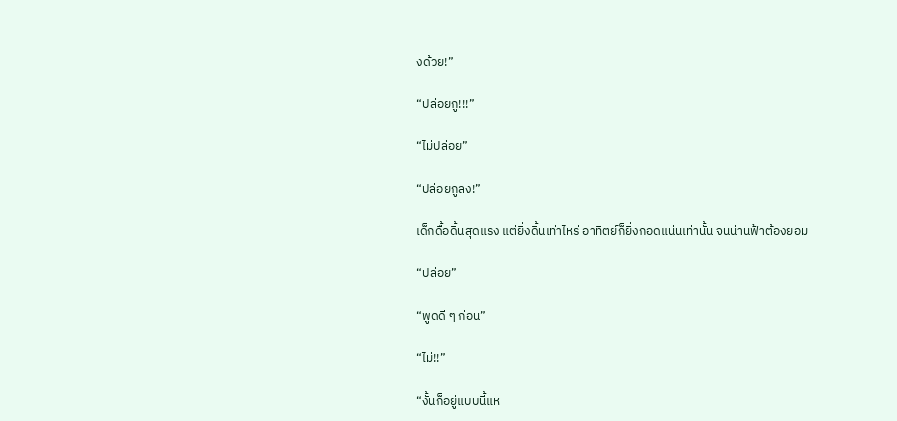งด้วย!”

“ปล่อยกู!!!”

“ไม่ปล่อย”

“ปล่อยกูลง!”

เด็กดื้อดิ้นสุดแรง แต่ยิ่งดิ้นเท่าไหร่ อาทิตย์ก็ยิ่งกอดแน่นเท่านั้น จนน่านฟ้าต้องยอม

“ปล่อย”

“พูดดี ๆ ก่อน”

“ไม่!!”

“งั้นก็อยู่แบบนี้แห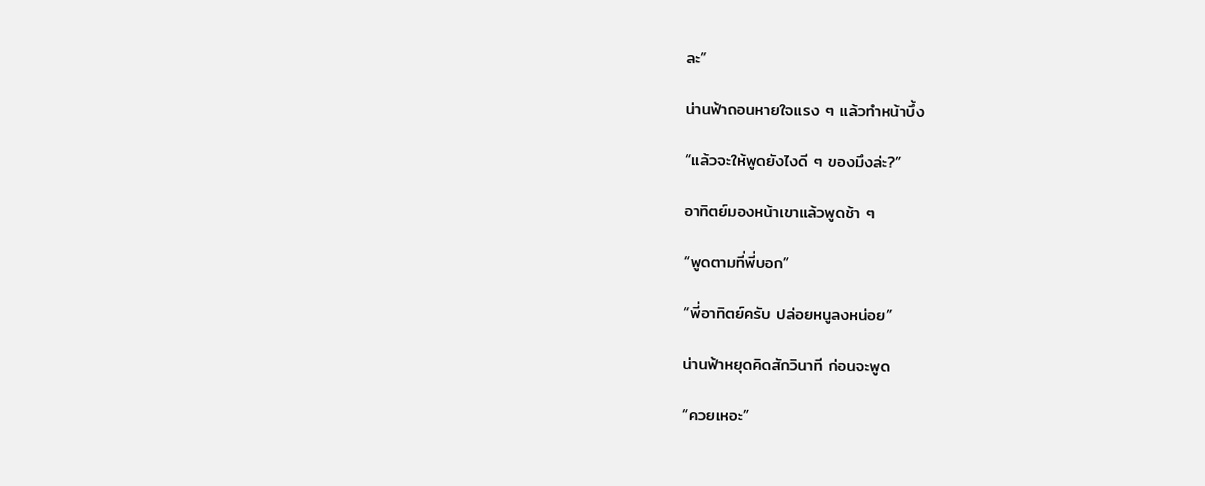ละ”

น่านฟ้าถอนหายใจแรง ๆ แล้วทำหน้าบึ้ง

“แล้วจะให้พูดยังไงดี ๆ ของมึงล่ะ?”

อาทิตย์มองหน้าเขาแล้วพูดช้า ๆ

“พูดตามที่พี่บอก”

“พี่อาทิตย์ครับ ปล่อยหนูลงหน่อย”

น่านฟ้าหยุดคิดสักวินาที ก่อนจะพูด

“ควยเหอะ”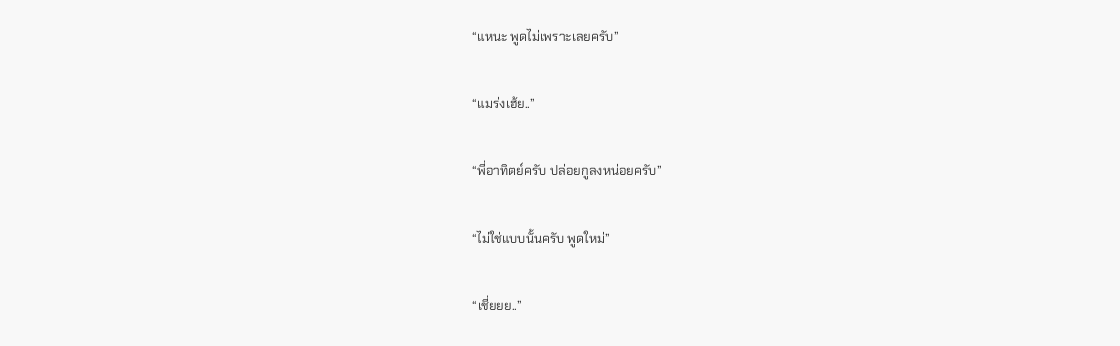“แหนะ พูดไม่เพราะเลยครับ”

“แมร่งเฮ้ย..”

“พี่อาทิตย์ครับ ปล่อยกูลงหน่อยครับ”

“ไม่ใช่แบบนั้นครับ พูดใหม่”

“เชี่ยยย..”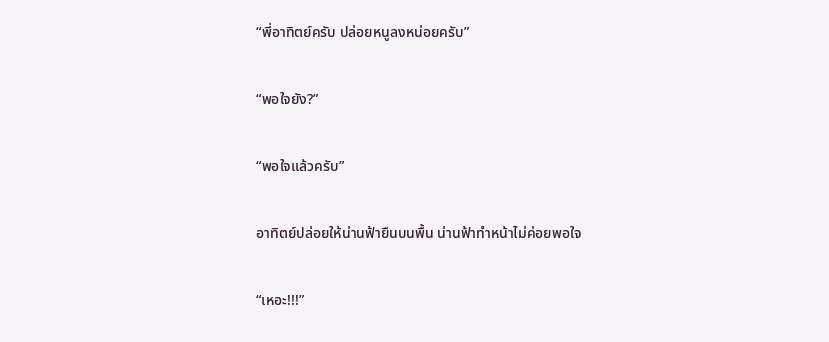“พี่อาทิตย์ครับ ปล่อยหนูลงหน่อยครับ”

“พอใจยัง?”

“พอใจแล้วครับ”

อาทิตย์ปล่อยให้น่านฟ้ายืนบนพื้น น่านฟ้าทำหน้าไม่ค่อยพอใจ

“เหอะ!!!”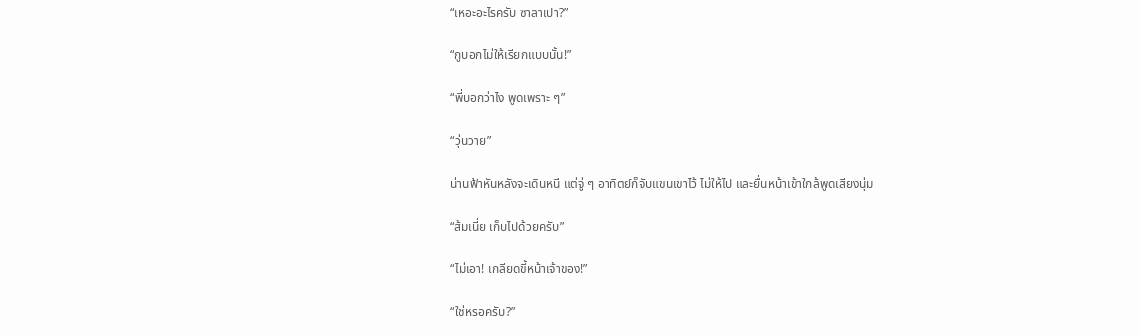“เหอะอะไรครับ ซาลาเปา?”

“กูบอกไม่ให้เรียกแบบนั้น!”

“พี่บอกว่าไง พูดเพราะ ๆ”

“วุ่นวาย”

น่านฟ้าหันหลังจะเดินหนี แต่จู่ ๆ อาทิตย์ก็จับแขนเขาไว้ ไม่ให้ไป และยื่นหน้าเข้าใกล้พูดเสียงนุ่ม

“ส้มเนี่ย เก็บไปด้วยครับ”

“ไม่เอา! เกลียดขี้หน้าเจ้าของ!”

“ใช่หรอครับ?”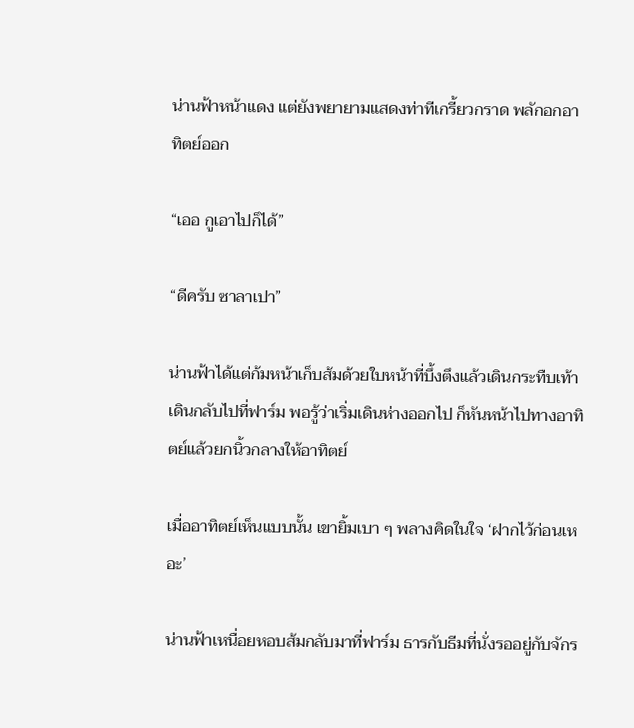น่านฟ้าหน้าแดง แต่ยังพยายามแสดงท่าทีเกรี้ยวกราด พลักอกอาทิตย์ออก

“เออ กูเอาไปก็ได้”

“ดีครับ ซาลาเปา”

น่านฟ้าได้แต่ก้มหน้าเก็บส้มด้วยใบหน้าที่บึ้งตึงแล้วเดินกระทืบเท้าเดินกลับไปที่ฟาร์ม พอรู้ว่าเริ่มเดินห่างออกไป ก็หันหน้าไปทางอาทิตย์แล้วยกนิ้วกลางให้อาทิตย์

เมื่ออาทิตย์เห็นแบบนั้น เขายิ้มเบา ๆ พลางคิดในใจ ‘ฝากไว้ก่อนเหอะ’

น่านฟ้าเหนื่อยหอบส้มกลับมาที่ฟาร์ม ธารกับธีมที่นั่งรออยู่กับจักร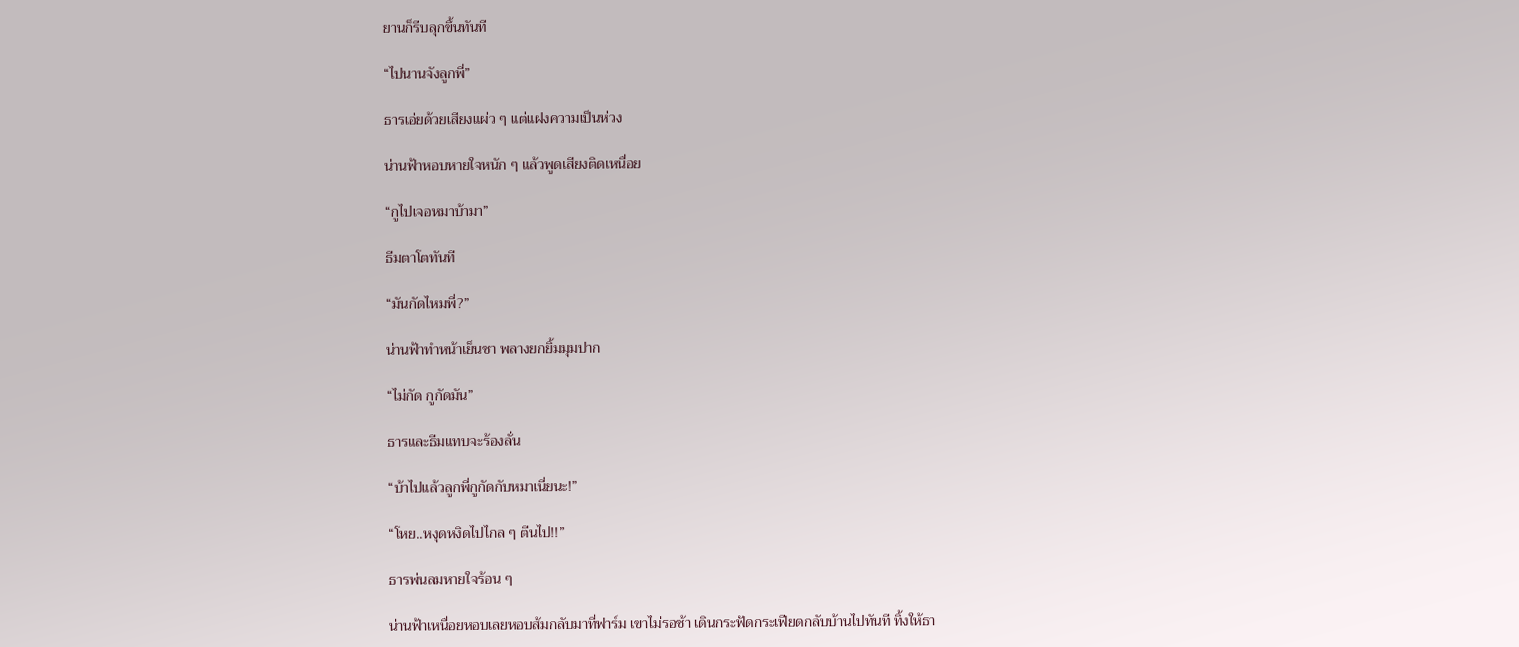ยานก็รีบลุกขึ้นทันที

“ไปนานจังลูกพี่”

ธารเอ่ยด้วยเสียงแผ่ว ๆ แต่แฝงความเป็นห่วง

น่านฟ้าหอบหายใจหนัก ๆ แล้วพูดเสียงติดเหนื่อย

“กูไปเจอหมาบ้ามา”

ธีมตาโตทันที

“มันกัดไหมพี่?”

น่านฟ้าทำหน้าเย็นชา พลางยกยิ้มมุมปาก

“ไม่กัด กูกัดมัน”

ธารและธีมแทบจะร้องลั่น

“บ้าไปแล้วลูกพี่กูกัดกับหมาเนี่ยนะ!”

“โหย..หงุดหงิดไปไกล ๆ ตีนไป!!”

ธารพ่นลมหายใจร้อน ๆ

น่านฟ้าเหนื่อยหอบเลยหอบส้มกลับมาที่ฟาร์ม เขาไม่รอช้า เดินกระฟัดกระเฟียดกลับบ้านไปทันที ทิ้งให้ธา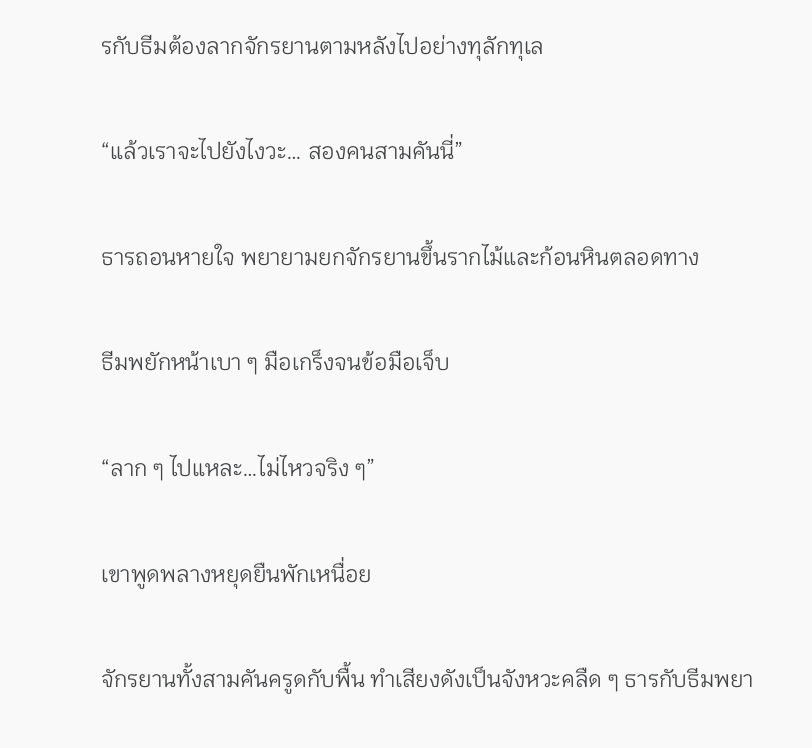รกับธีมต้องลากจักรยานตามหลังไปอย่างทุลักทุเล

“แล้วเราจะไปยังไงวะ… สองคนสามคันนี่”

ธารถอนหายใจ พยายามยกจักรยานขึ้นรากไม้และก้อนหินตลอดทาง

ธีมพยักหน้าเบา ๆ มือเกร็งจนข้อมือเจ็บ

“ลาก ๆ ไปแหละ…ไม่ไหวจริง ๆ”

เขาพูดพลางหยุดยืนพักเหนื่อย

จักรยานทั้งสามคันครูดกับพื้น ทำเสียงดังเป็นจังหวะคลืด ๆ ธารกับธีมพยา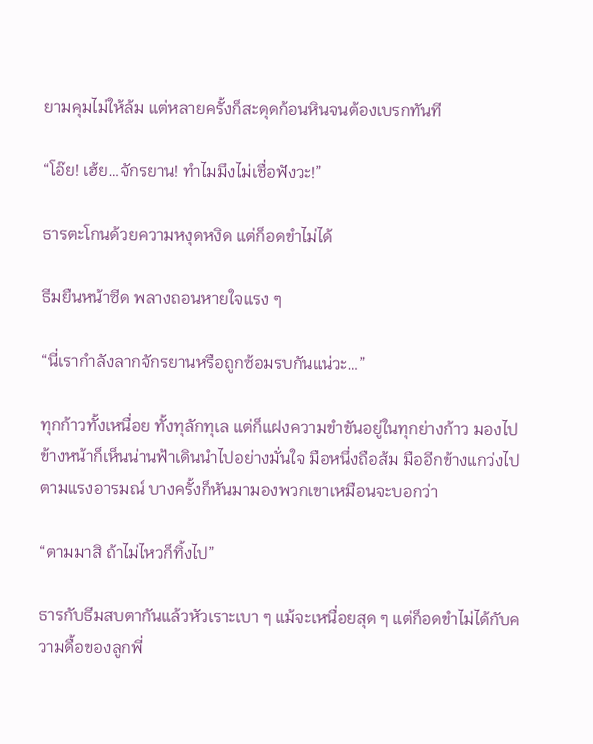ยามคุมไม่ให้ล้ม แต่หลายครั้งก็สะดุดก้อนหินจนต้องเบรกทันที

“โอ๊ย! เฮ้ย…จักรยาน! ทำไมมึงไม่เชื่อฟังวะ!”

ธารตะโกนด้วยความหงุดหงิด แต่ก็อดขำไม่ได้

ธีมยืนหน้าซีด พลางถอนหายใจแรง ๆ

“นี่เรากำลังลากจักรยานหรือถูกซ้อมรบกันแน่วะ…”

ทุกก้าวทั้งเหนื่อย ทั้งทุลักทุเล แต่ก็แฝงความขำขันอยู่ในทุกย่างก้าว มองไปข้างหน้าก็เห็นน่านฟ้าเดินนำไปอย่างมั่นใจ มือหนึ่งถือส้ม มืออีกข้างแกว่งไปตามแรงอารมณ์ บางครั้งก็หันมามองพวกเขาเหมือนจะบอกว่า

“ตามมาสิ ถ้าไม่ไหวก็ทิ้งไป”

ธารกับธีมสบตากันแล้วหัวเราะเบา ๆ แม้จะเหนื่อยสุด ๆ แต่ก็อดขำไม่ได้กับความดื้อของลูกพี่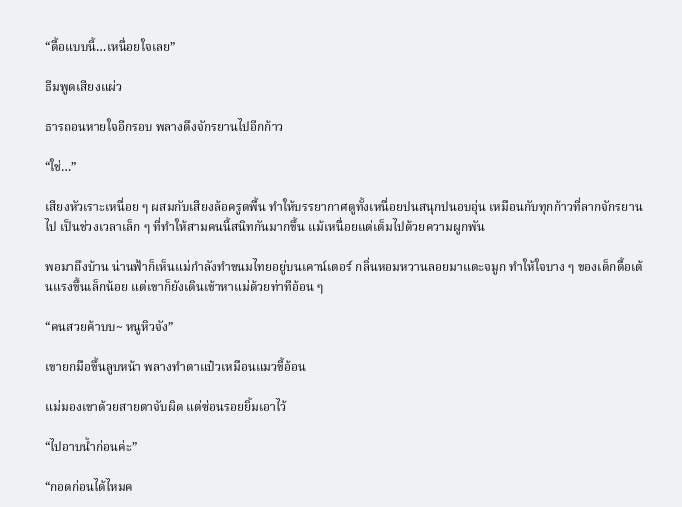“ดื้อแบบนี้…เหนื่อยใจเลย”

ธีมพูดเสียงแผ่ว

ธารถอนหายใจอีกรอบ พลางดึงจักรยานไปอีกก้าว

“ใช่…”

เสียงหัวเราะเหนื่อย ๆ ผสมกับเสียงล้อครูดพื้น ทำให้บรรยากาศดูทั้งเหนื่อยปนสนุกปนอบอุ่น เหมือนกับทุกก้าวที่ลากจักรยานไป เป็นช่วงเวลาเล็ก ๆ ที่ทำให้สามคนนี้สนิทกันมากขึ้น แม้เหนื่อยแต่เต็มไปด้วยความผูกพัน

พอมาถึงบ้าน น่านฟ้าก็เห็นแม่กำลังทำขนมไทยอยู่บนเคาน์เตอร์ กลิ่นหอมหวานลอยมาแตะจมูก ทำให้ใจบาง ๆ ของเด็กดื้อเต้นแรงขึ้นเล็กน้อย แต่เขาก็ยังเดินเข้าหาแม่ด้วยท่าทีอ้อน ๆ

“คนสวยค้าบบ~ หนูหิวจัง”

เขายกมือขึ้นลูบหน้า พลางทำตาแป๋วเหมือนแมวขี้อ้อน

แม่มองเขาด้วยสายตาจับผิด แต่ซ่อนรอยยิ้มเอาไว้

“ไปอาบน้ำก่อนค่ะ”

“กอดก่อนได้ไหมค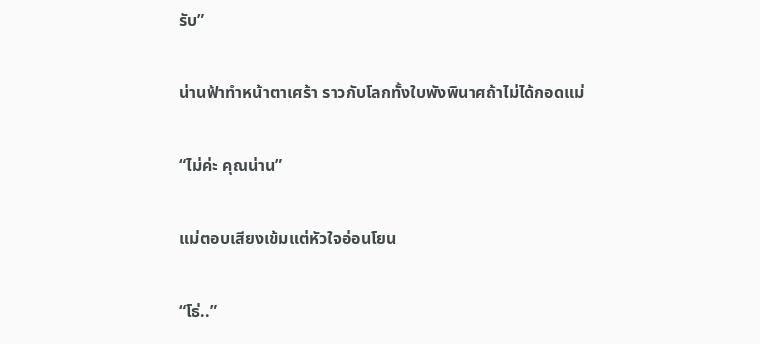รับ”

น่านฟ้าทำหน้าตาเศร้า ราวกับโลกทั้งใบพังพินาศถ้าไม่ได้กอดแม่

“ไม่ค่ะ คุณน่าน”

แม่ตอบเสียงเข้มแต่หัวใจอ่อนโยน

“โธ่..”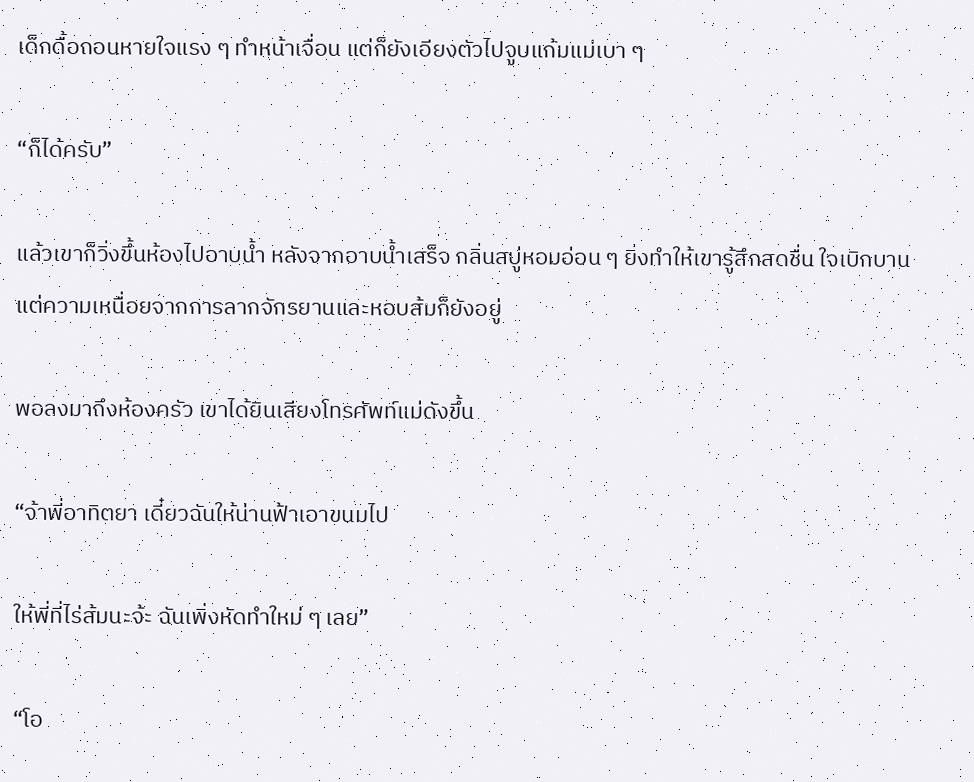เด็กดื้อถอนหายใจแรง ๆ ทำหน้าเจื่อน แต่ก็ยังเอียงตัวไปจูบแก้มแม่เบา ๆ

“ก็ได้ครับ”

แล้วเขาก็วิ่งขึ้นห้องไปอาบน้ำ หลังจากอาบน้ำเสร็จ กลิ่นสบู่หอมอ่อน ๆ ยิ่งทำให้เขารู้สึกสดชื่น ใจเบิกบาน แต่ความเหนื่อยจากการลากจักรยานและหอบส้มก็ยังอยู่

พอลงมาถึงห้องครัว เขาได้ยินเสียงโทรศัพท์แม่ดังขึ้น

“จ้าพี่อาทิตยา เดี๋ยวฉันให้น่านฟ้าเอาขนมไป

ให้พี่ที่ไร่ส้มนะจ้ะ ฉันเพิ่งหัดทำใหม่ ๆ เลย”

“โอ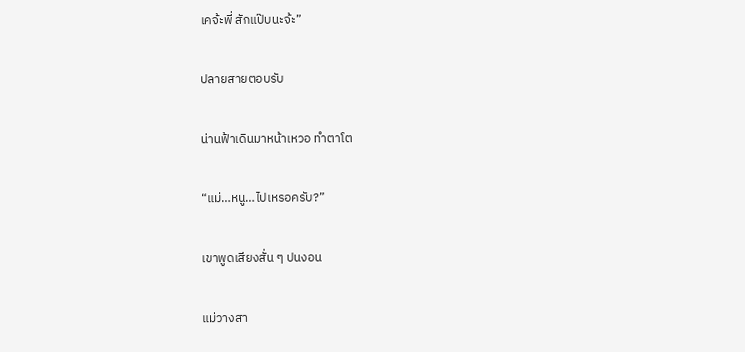เคจ้ะพี่ สักแป๊บนะจ้ะ”

ปลายสายตอบรับ

น่านฟ้าเดินมาหน้าเหวอ ทำตาโต

“แม่…หนู…ไปเหรอครับ?”

เขาพูดเสียงสั่น ๆ ปนงอน

แม่วางสา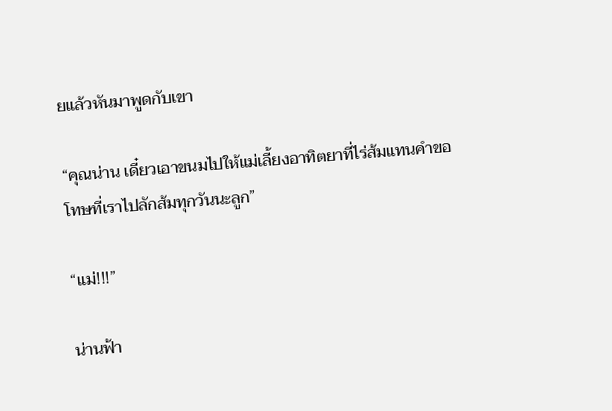ยแล้วหันมาพูดกับเขา

“คุณน่าน เดี๋ยวเอาขนมไปให้แม่เลี้ยงอาทิตยาที่ไร่ส้มแทนคำขอโทษที่เราไปลักส้มทุกวันนะลูก”

“แม่!!!”

น่านฟ้า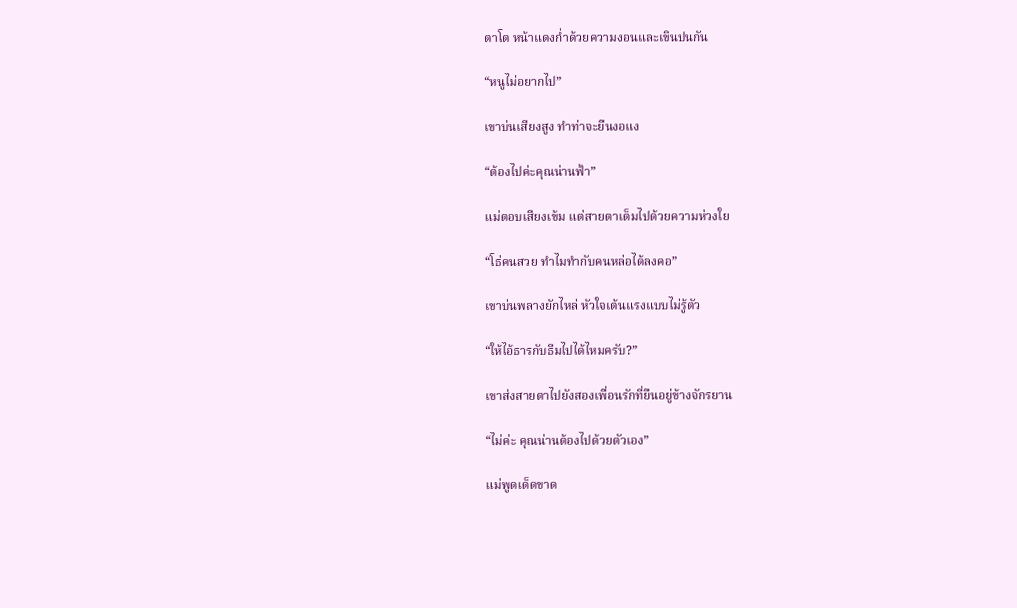ตาโต หน้าแดงก่ำด้วยความงอนและเขินปนกัน

“หนูไม่อยากไป”

เขาบ่นเสียงสูง ทำท่าจะยืนงอแง

“ต้องไปค่ะคุณน่านฟ้า”

แม่ตอบเสียงเข้ม แต่สายตาเต็มไปด้วยความห่วงใย

“โธ่คนสวย ทำไมทำกับคนหล่อได้ลงคอ”

เขาบ่นพลางยักไหล่ หัวใจเต้นแรงแบบไม่รู้ตัว

“ให้ไอ้ธารกับธีมไปได้ไหมครับ?”

เขาส่งสายตาไปยังสองเพื่อนรักที่ยืนอยู่ข้างจักรยาน

“ไม่ค่ะ คุณน่านต้องไปด้วยตัวเอง”

แม่พูดเด็ดขาด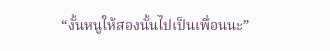“งั้นหนูให้สองนั้นไปเป็นเพื่อนนะ”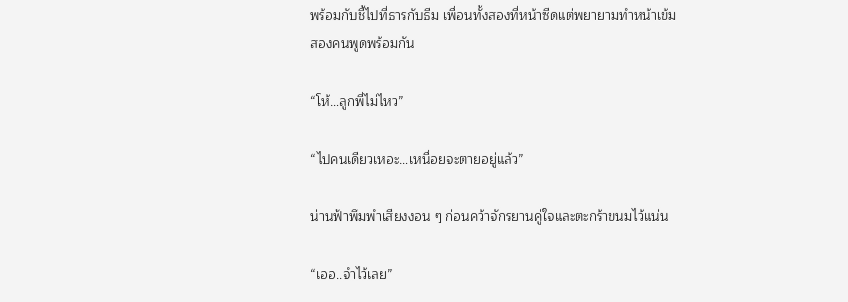พร้อมกับชี้ไปที่ธารกับธีม เพื่อนทั้งสองที่หน้าซีดแต่พยายามทำหน้าเข้มสองคนพูดพร้อมกัน

“โห้…ลูกพี่ไม่ไหว”

“ไปคนเดียวเหอะ…เหนื่อยจะตายอยู่แล้ว”

น่านฟ้าพึมพำเสียงงอน ๆ ก่อนคว้าจักรยานคู่ใจและตะกร้าขนมไว้แน่น

“เออ..จำไว้เลย”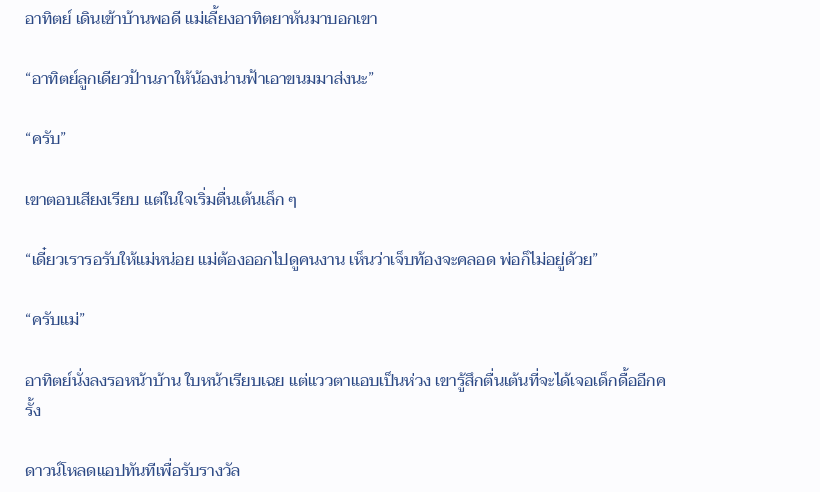อาทิตย์ เดินเข้าบ้านพอดี แม่เลี้ยงอาทิตยาหันมาบอกเขา

“อาทิตย์ลูกเดียวป้านภาให้น้องน่านฟ้าเอาขนมมาส่งนะ”

“ครับ”

เขาตอบเสียงเรียบ แต่ในใจเริ่มตื่นเต้นเล็ก ๆ

“เดี๋ยวเรารอรับให้แม่หน่อย แม่ต้องออกไปดูคนงาน เห็นว่าเจ็บท้องจะคลอด พ่อก็ไม่อยู่ด้วย”

“ครับแม่”

อาทิตย์นั่งลงรอหน้าบ้าน ใบหน้าเรียบเฉย แต่แววตาแอบเป็นห่วง เขารู้สึกตื่นเต้นที่จะได้เจอเด็กดื้ออีกครั้ง

ดาวน์โหลดแอปทันทีเพื่อรับรางวัล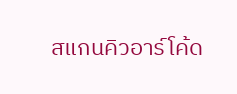สแกนคิวอาร์โค้ด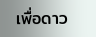เพื่อดาว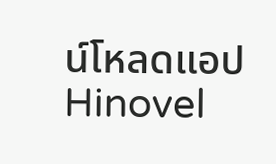น์โหลดแอปHinovel